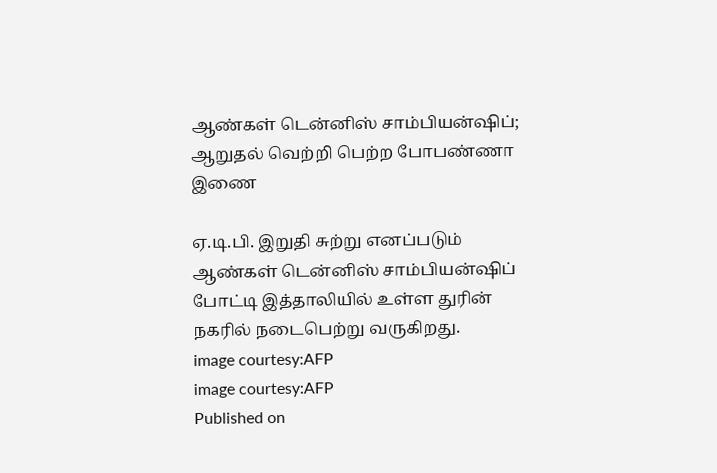ஆண்கள் டென்னிஸ் சாம்பியன்ஷிப்; ஆறுதல் வெற்றி பெற்ற போபண்ணா இணை

ஏ.டி.பி. இறுதி சுற்று எனப்படும் ஆண்கள் டென்னிஸ் சாம்பியன்ஷிப் போட்டி இத்தாலியில் உள்ள துரின் நகரில் நடைபெற்று வருகிறது.
image courtesy:AFP
image courtesy:AFP
Published on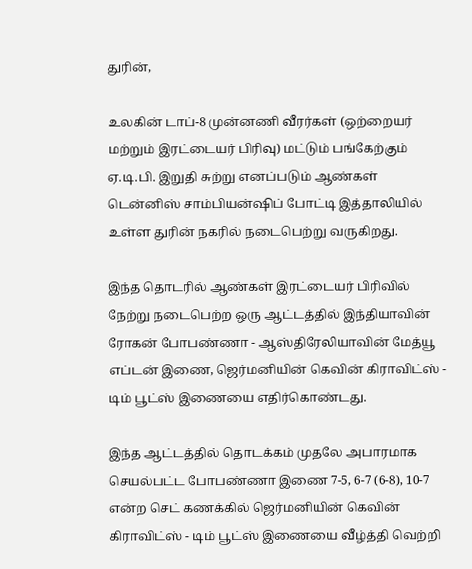துரின்,

உலகின் டாப்-8 முன்னணி வீரர்கள் (ஒற்றையர் மற்றும் இரட்டையர் பிரிவு) மட்டும் பங்கேற்கும் ஏ.டி.பி. இறுதி சுற்று எனப்படும் ஆண்கள் டென்னிஸ் சாம்பியன்ஷிப் போட்டி இத்தாலியில் உள்ள துரின் நகரில் நடைபெற்று வருகிறது.

இந்த தொடரில் ஆண்கள் இரட்டையர் பிரிவில் நேற்று நடைபெற்ற ஒரு ஆட்டத்தில் இந்தியாவின் ரோகன் போபண்ணா - ஆஸ்திரேலியாவின் மேத்யூ எப்டன் இணை, ஜெர்மனியின் கெவின் கிராவிட்ஸ் - டிம் பூட்ஸ் இணையை எதிர்கொண்டது.

இந்த ஆட்டத்தில் தொடக்கம் முதலே அபாரமாக செயல்பட்ட போபண்ணா இணை 7-5, 6-7 (6-8), 10-7 என்ற செட் கணக்கில் ஜெர்மனியின் கெவின் கிராவிட்ஸ் - டிம் பூட்ஸ் இணையை வீழ்த்தி வெற்றி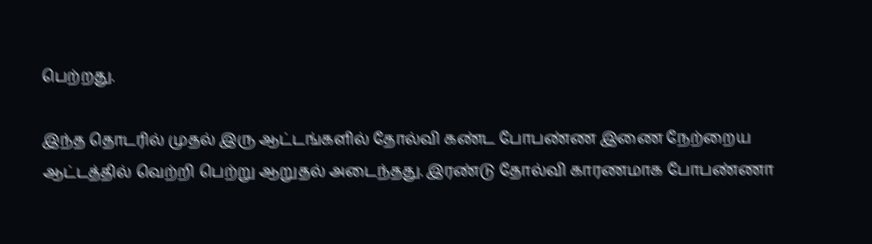பெற்றது.

இந்த தொடரில் முதல் இரு ஆட்டங்களில் தோல்வி கண்ட போபண்ண இணை நேற்றைய ஆட்டத்தில் வெற்றி பெற்று ஆறுதல் அடைந்தது. இரண்டு தோல்வி காரணமாக போபண்ணா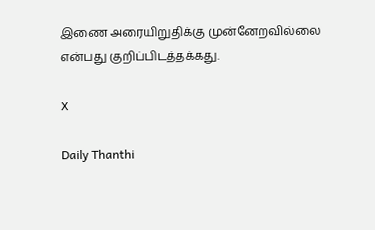இணை அரையிறுதிக்கு முன்னேறவில்லை என்பது குறிப்பிடத்தக்கது.

X

Daily Thanthi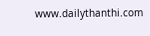www.dailythanthi.com